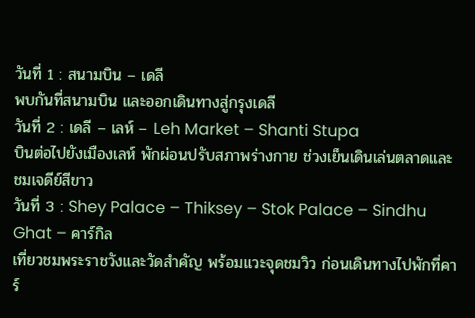วันที่ 1 : สนามบิน – เดลี
พบกันที่สนามบิน และออกเดินทางสู่กรุงเดลี
วันที่ 2 : เดลี – เลห์ – Leh Market – Shanti Stupa
บินต่อไปยังเมืองเลห์ พักผ่อนปรับสภาพร่างกาย ช่วงเย็นเดินเล่นตลาดและชมเจดีย์สีขาว
วันที่ 3 : Shey Palace – Thiksey – Stok Palace – Sindhu Ghat – คาร์กิล
เที่ยวชมพระราชวังและวัดสำคัญ พร้อมแวะจุดชมวิว ก่อนเดินทางไปพักที่คาร์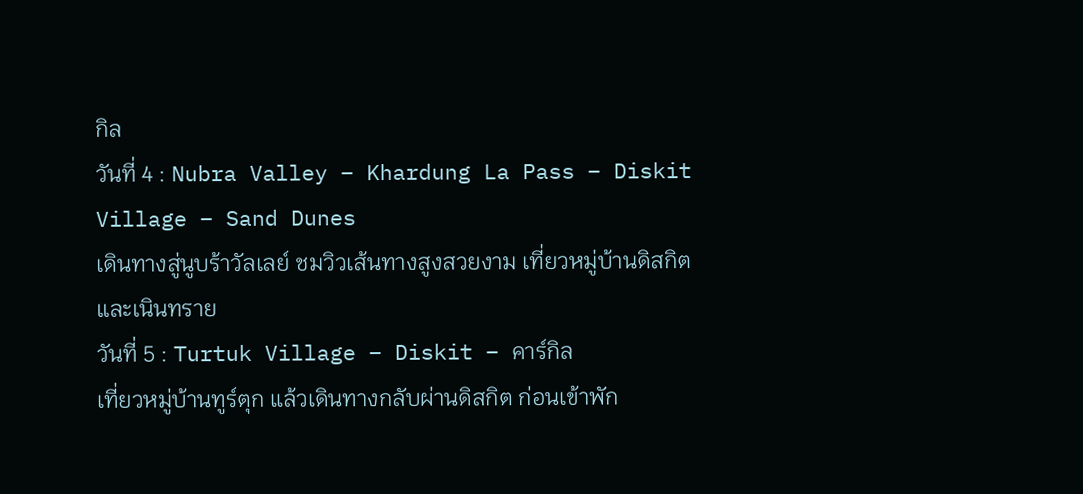กิล
วันที่ 4 : Nubra Valley – Khardung La Pass – Diskit Village – Sand Dunes
เดินทางสู่นูบร้าวัลเลย์ ชมวิวเส้นทางสูงสวยงาม เที่ยวหมู่บ้านดิสกิตและเนินทราย
วันที่ 5 : Turtuk Village – Diskit – คาร์กิล
เที่ยวหมู่บ้านทูร์ตุก แล้วเดินทางกลับผ่านดิสกิต ก่อนเข้าพัก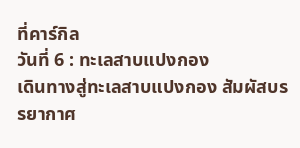ที่คาร์กิล
วันที่ 6 : ทะเลสาบแปงกอง
เดินทางสู่ทะเลสาบแปงกอง สัมผัสบรรยากาศ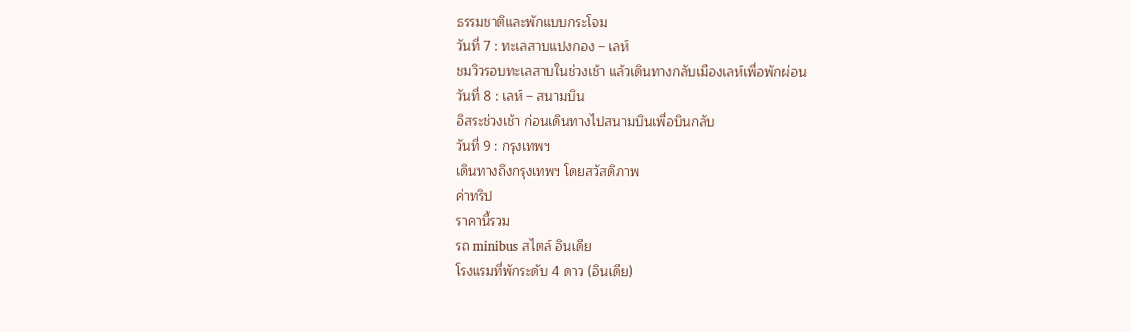ธรรมชาติและพักแบบกระโจม
วันที่ 7 : ทะเลสาบแปงกอง – เลห์
ชมวิวรอบทะเลสาบในช่วงเช้า แล้วเดินทางกลับเมืองเลห์เพื่อพักผ่อน
วันที่ 8 : เลห์ – สนามบิน
อิสระช่วงเช้า ก่อนเดินทางไปสนามบินเพื่อบินกลับ
วันที่ 9 : กรุงเทพฯ
เดินทางถึงกรุงเทพฯ โดยสวัสดิภาพ
ค่าทริป
ราคานี้รวม
รถ minibus สไตล์ อินเดีย
โรงแรมที่พักระดับ 4 ดาว (อินเดีย)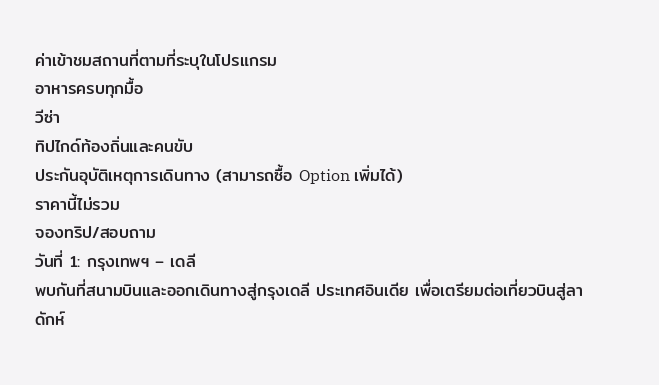ค่าเข้าชมสถานที่ตามที่ระบุในโปรแกรม
อาหารครบทุกมื้อ
วีซ่า
ทิปไกด์ท้องถิ่นและคนขับ
ประกันอุบัติเหตุการเดินทาง (สามารถซื้อ Option เพิ่มได้)
ราคานี้ไม่รวม
จองทริป/สอบถาม
วันที่ 1: กรุงเทพฯ – เดลี
พบกันที่สนามบินและออกเดินทางสู่กรุงเดลี ประเทศอินเดีย เพื่อเตรียมต่อเที่ยวบินสู่ลาดักห์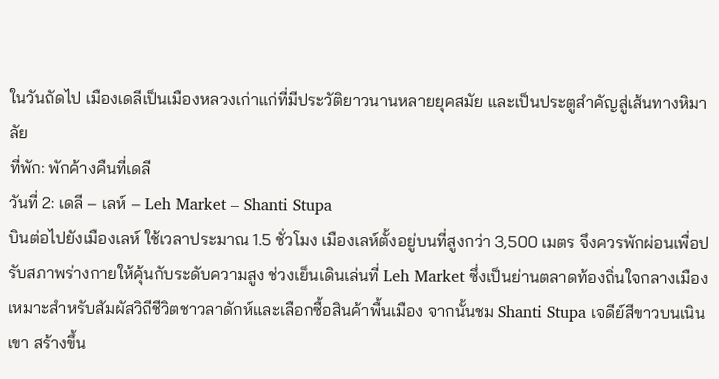ในวันถัดไป เมืองเดลีเป็นเมืองหลวงเก่าแก่ที่มีประวัติยาวนานหลายยุคสมัย และเป็นประตูสำคัญสู่เส้นทางหิมาลัย
ที่พัก: พักค้างคืนที่เดลี
วันที่ 2: เดลี – เลห์ – Leh Market – Shanti Stupa
บินต่อไปยังเมืองเลห์ ใช้เวลาประมาณ 1.5 ชั่วโมง เมืองเลห์ตั้งอยู่บนที่สูงกว่า 3,500 เมตร จึงควรพักผ่อนเพื่อปรับสภาพร่างกายให้คุ้นกับระดับความสูง ช่วงเย็นเดินเล่นที่ Leh Market ซึ่งเป็นย่านตลาดท้องถิ่นใจกลางเมือง เหมาะสำหรับสัมผัสวิถีชีวิตชาวลาดักห์และเลือกซื้อสินค้าพื้นเมือง จากนั้นชม Shanti Stupa เจดีย์สีขาวบนเนินเขา สร้างขึ้น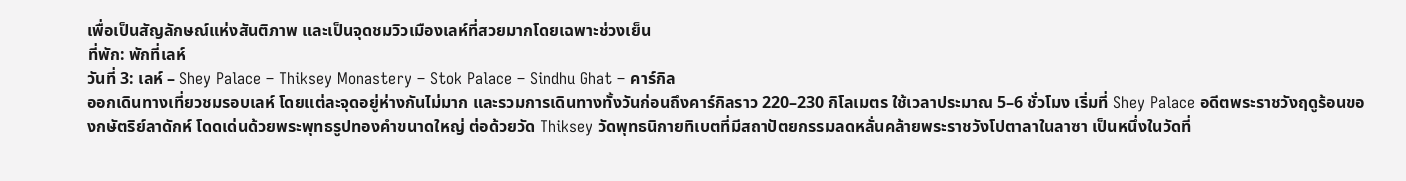เพื่อเป็นสัญลักษณ์แห่งสันติภาพ และเป็นจุดชมวิวเมืองเลห์ที่สวยมากโดยเฉพาะช่วงเย็น
ที่พัก: พักที่เลห์
วันที่ 3: เลห์ – Shey Palace – Thiksey Monastery – Stok Palace – Sindhu Ghat – คาร์กิล
ออกเดินทางเที่ยวชมรอบเลห์ โดยแต่ละจุดอยู่ห่างกันไม่มาก และรวมการเดินทางทั้งวันก่อนถึงคาร์กิลราว 220–230 กิโลเมตร ใช้เวลาประมาณ 5–6 ชั่วโมง เริ่มที่ Shey Palace อดีตพระราชวังฤดูร้อนของกษัตริย์ลาดักห์ โดดเด่นด้วยพระพุทธรูปทองคำขนาดใหญ่ ต่อด้วยวัด Thiksey วัดพุทธนิกายทิเบตที่มีสถาปัตยกรรมลดหลั่นคล้ายพระราชวังโปตาลาในลาซา เป็นหนึ่งในวัดที่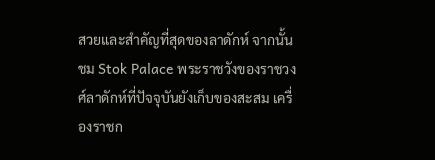สวยและสำคัญที่สุดของลาดักห์ จากนั้นชม Stok Palace พระราชวังของราชวงศ์ลาดักห์ที่ปัจจุบันยังเก็บของสะสม เครื่องราชก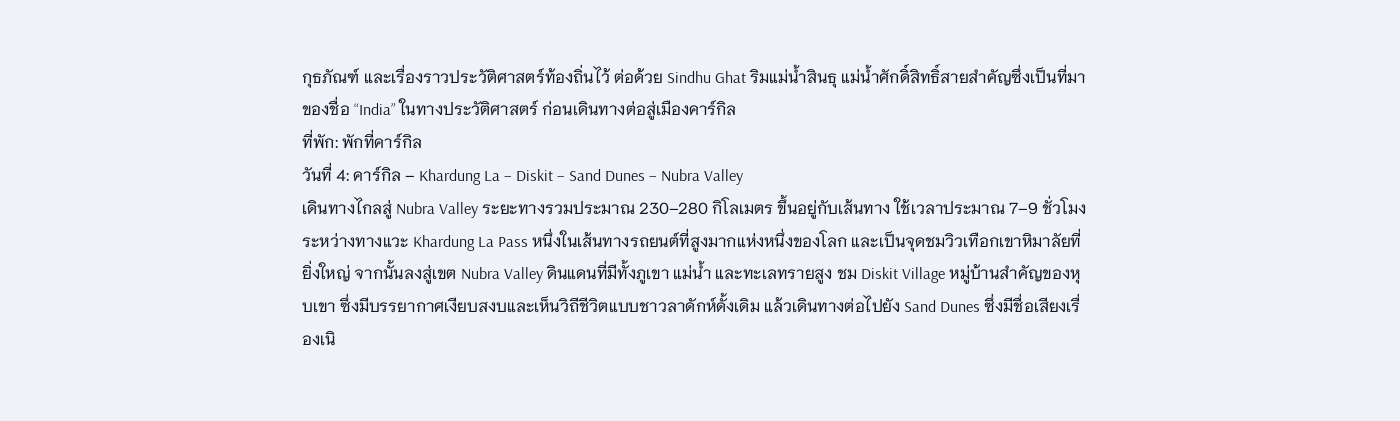กุธภัณฑ์ และเรื่องราวประวัติศาสตร์ท้องถิ่นไว้ ต่อด้วย Sindhu Ghat ริมแม่น้ำสินธุ แม่น้ำศักดิ์สิทธิ์สายสำคัญซึ่งเป็นที่มาของชื่อ “India” ในทางประวัติศาสตร์ ก่อนเดินทางต่อสู่เมืองคาร์กิล
ที่พัก: พักที่คาร์กิล
วันที่ 4: คาร์กิล – Khardung La – Diskit – Sand Dunes – Nubra Valley
เดินทางไกลสู่ Nubra Valley ระยะทางรวมประมาณ 230–280 กิโลเมตร ขึ้นอยู่กับเส้นทาง ใช้เวลาประมาณ 7–9 ชั่วโมง ระหว่างทางแวะ Khardung La Pass หนึ่งในเส้นทางรถยนต์ที่สูงมากแห่งหนึ่งของโลก และเป็นจุดชมวิวเทือกเขาหิมาลัยที่ยิ่งใหญ่ จากนั้นลงสู่เขต Nubra Valley ดินแดนที่มีทั้งภูเขา แม่น้ำ และทะเลทรายสูง ชม Diskit Village หมู่บ้านสำคัญของหุบเขา ซึ่งมีบรรยากาศเงียบสงบและเห็นวิถีชีวิตแบบชาวลาดักห์ดั้งเดิม แล้วเดินทางต่อไปยัง Sand Dunes ซึ่งมีชื่อเสียงเรื่องเนิ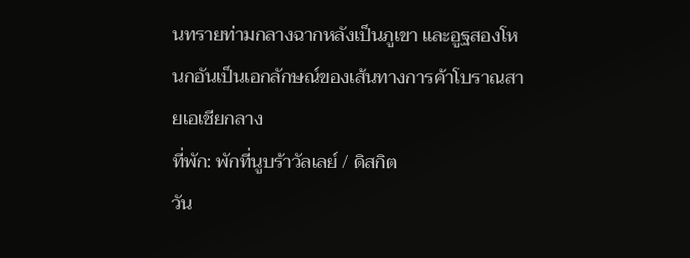นทรายท่ามกลางฉากหลังเป็นภูเขา และอูฐสองโหนกอันเป็นเอกลักษณ์ของเส้นทางการค้าโบราณสายเอเชียกลาง
ที่พัก: พักที่นูบร้าวัลเลย์ / ดิสกิต
วัน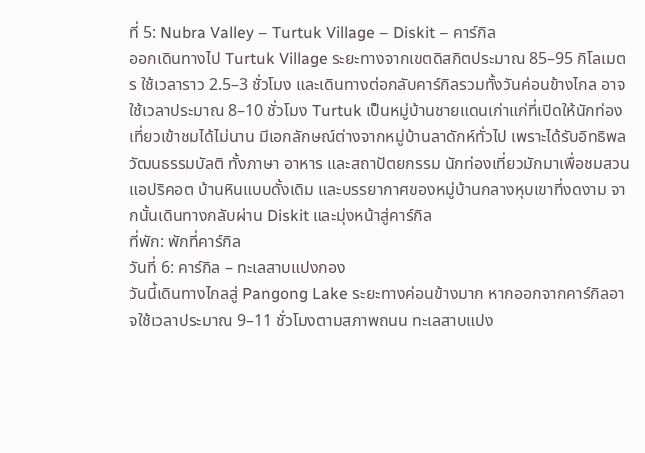ที่ 5: Nubra Valley – Turtuk Village – Diskit – คาร์กิล
ออกเดินทางไป Turtuk Village ระยะทางจากเขตดิสกิตประมาณ 85–95 กิโลเมตร ใช้เวลาราว 2.5–3 ชั่วโมง และเดินทางต่อกลับคาร์กิลรวมทั้งวันค่อนข้างไกล อาจใช้เวลาประมาณ 8–10 ชั่วโมง Turtuk เป็นหมู่บ้านชายแดนเก่าแก่ที่เปิดให้นักท่องเที่ยวเข้าชมได้ไม่นาน มีเอกลักษณ์ต่างจากหมู่บ้านลาดักห์ทั่วไป เพราะได้รับอิทธิพลวัฒนธรรมบัลติ ทั้งภาษา อาหาร และสถาปัตยกรรม นักท่องเที่ยวมักมาเพื่อชมสวนแอปริคอต บ้านหินแบบดั้งเดิม และบรรยากาศของหมู่บ้านกลางหุบเขาที่งดงาม จากนั้นเดินทางกลับผ่าน Diskit และมุ่งหน้าสู่คาร์กิล
ที่พัก: พักที่คาร์กิล
วันที่ 6: คาร์กิล – ทะเลสาบแปงกอง
วันนี้เดินทางไกลสู่ Pangong Lake ระยะทางค่อนข้างมาก หากออกจากคาร์กิลอาจใช้เวลาประมาณ 9–11 ชั่วโมงตามสภาพถนน ทะเลสาบแปง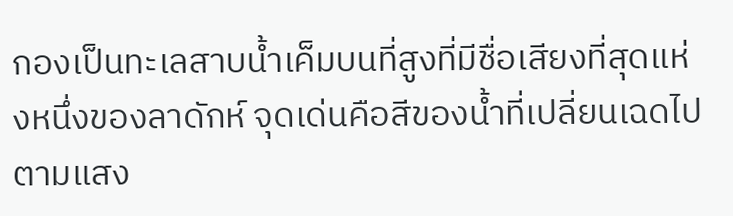กองเป็นทะเลสาบน้ำเค็มบนที่สูงที่มีชื่อเสียงที่สุดแห่งหนึ่งของลาดักห์ จุดเด่นคือสีของน้ำที่เปลี่ยนเฉดไปตามแสง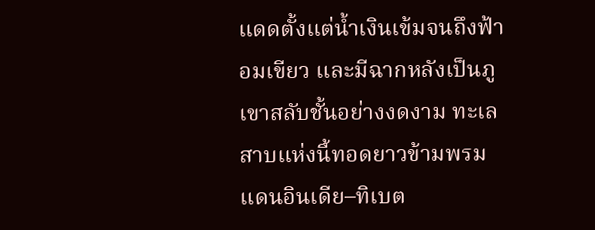แดดตั้งแต่น้ำเงินเข้มจนถึงฟ้าอมเขียว และมีฉากหลังเป็นภูเขาสลับชั้นอย่างงดงาม ทะเลสาบแห่งนี้ทอดยาวข้ามพรมแดนอินเดีย–ทิเบต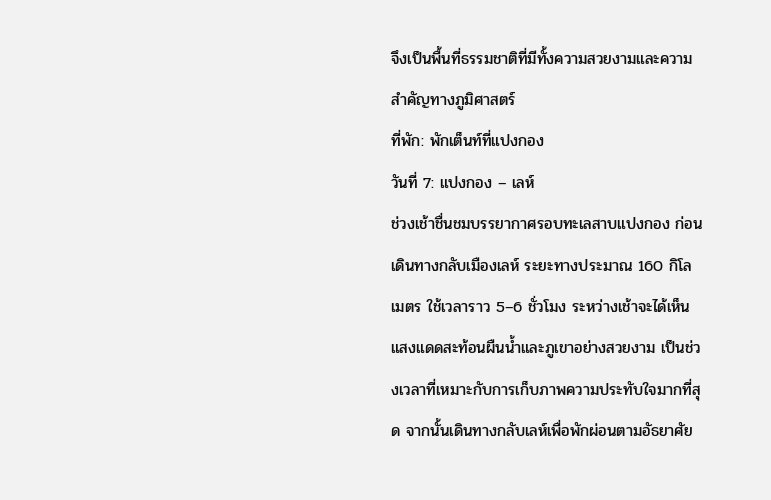จึงเป็นพื้นที่ธรรมชาติที่มีทั้งความสวยงามและความสำคัญทางภูมิศาสตร์
ที่พัก: พักเต็นท์ที่แปงกอง
วันที่ 7: แปงกอง – เลห์
ช่วงเช้าชื่นชมบรรยากาศรอบทะเลสาบแปงกอง ก่อนเดินทางกลับเมืองเลห์ ระยะทางประมาณ 160 กิโลเมตร ใช้เวลาราว 5–6 ชั่วโมง ระหว่างเช้าจะได้เห็นแสงแดดสะท้อนผืนน้ำและภูเขาอย่างสวยงาม เป็นช่วงเวลาที่เหมาะกับการเก็บภาพความประทับใจมากที่สุด จากนั้นเดินทางกลับเลห์เพื่อพักผ่อนตามอัธยาศัย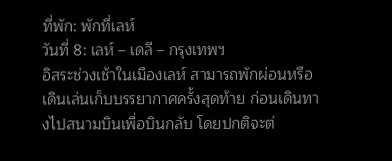ที่พัก: พักที่เลห์
วันที่ 8: เลห์ – เดลี – กรุงเทพฯ
อิสระช่วงเช้าในเมืองเลห์ สามารถพักผ่อนหรือเดินเล่นเก็บบรรยากาศครั้งสุดท้าย ก่อนเดินทางไปสนามบินเพื่อบินกลับ โดยปกติจะต่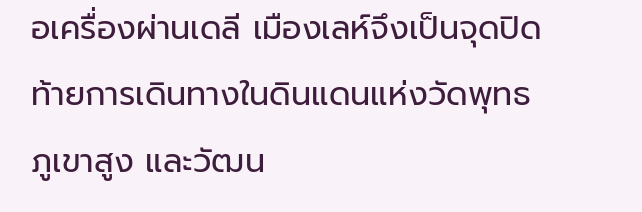อเครื่องผ่านเดลี เมืองเลห์จึงเป็นจุดปิดท้ายการเดินทางในดินแดนแห่งวัดพุทธ ภูเขาสูง และวัฒน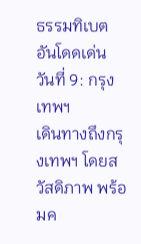ธรรมทิเบตอันโดดเด่น
วันที่ 9: กรุงเทพฯ
เดินทางถึงกรุงเทพฯ โดยสวัสดิภาพ พร้อมค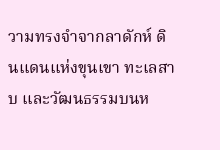วามทรงจำจากลาดักห์ ดินแดนแห่งขุนเขา ทะเลสาบ และวัฒนธรรมบนห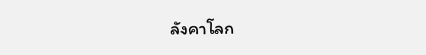ลังคาโลก